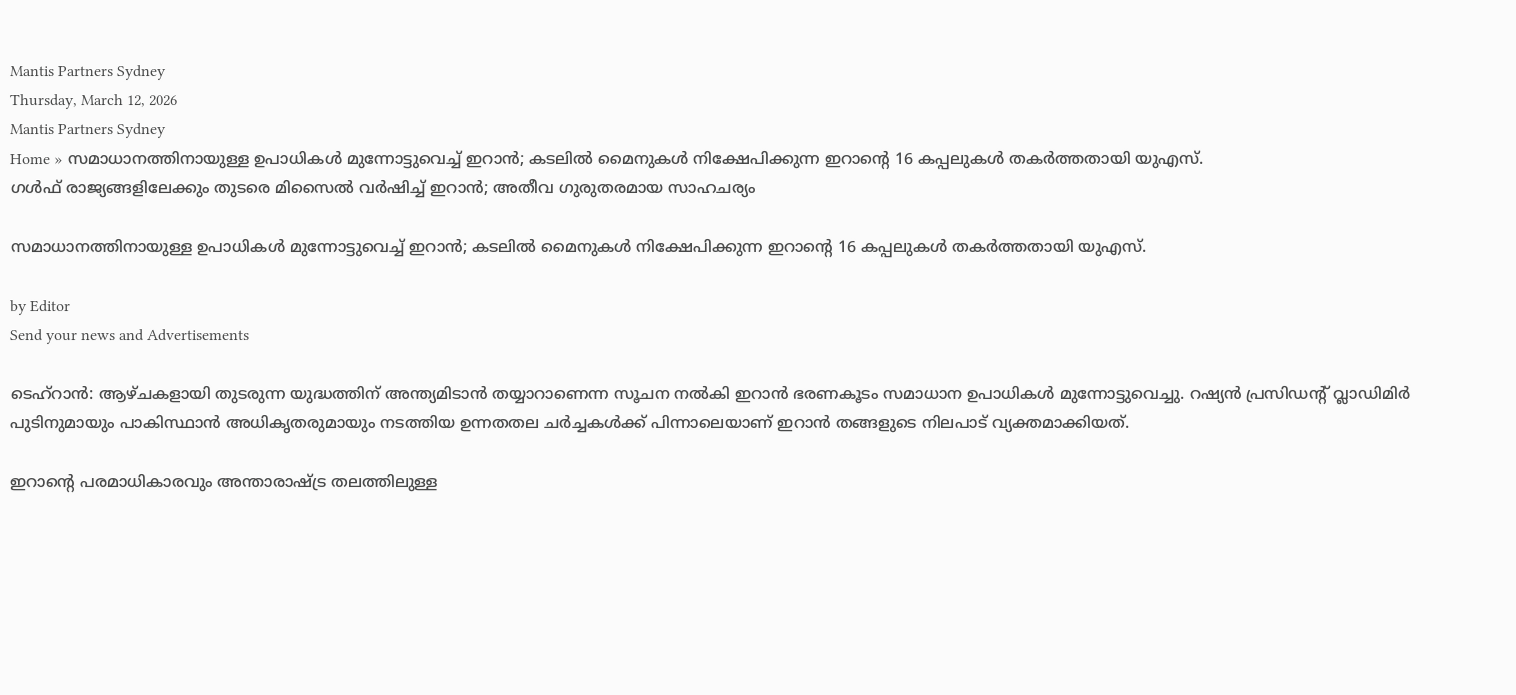Mantis Partners Sydney
Thursday, March 12, 2026
Mantis Partners Sydney
Home » സമാധാനത്തിനായുള്ള ഉപാധികൾ മുന്നോട്ടുവെച്ച്‌ ഇറാൻ; കടലിൽ മൈനുകൾ നിക്ഷേപിക്കുന്ന ഇറാൻ്റെ 16 കപ്പലുകൾ തകർത്തതായി യുഎസ്.
ഗൾഫ് രാജ്യങ്ങളിലേക്കും തുടരെ മിസൈൽ വർഷിച്ച്‌ ഇറാൻ; അതീവ ഗുരുതരമായ സാഹചര്യം

സമാധാനത്തിനായുള്ള ഉപാധികൾ മുന്നോട്ടുവെച്ച്‌ ഇറാൻ; കടലിൽ മൈനുകൾ നിക്ഷേപിക്കുന്ന ഇറാൻ്റെ 16 കപ്പലുകൾ തകർത്തതായി യുഎസ്.

by Editor
Send your news and Advertisements

ടെഹ്‌റാൻ: ആഴ്ചകളായി തുടരുന്ന യുദ്ധത്തിന് അന്ത്യമിടാൻ തയ്യാറാണെന്ന സൂചന നൽകി ഇറാൻ ഭരണകൂടം സമാധാന ഉപാധികൾ മുന്നോട്ടുവെച്ചു. റഷ്യൻ പ്രസിഡന്റ് വ്ലാഡിമിർ പുടിനുമായും പാകിസ്ഥാൻ അധികൃതരുമായും നടത്തിയ ഉന്നതതല ചർച്ചകൾക്ക് പിന്നാലെയാണ് ഇറാൻ തങ്ങളുടെ നിലപാട് വ്യക്തമാക്കിയത്.

ഇറാന്റെ പരമാധികാരവും അന്താരാഷ്ട്ര തലത്തിലുള്ള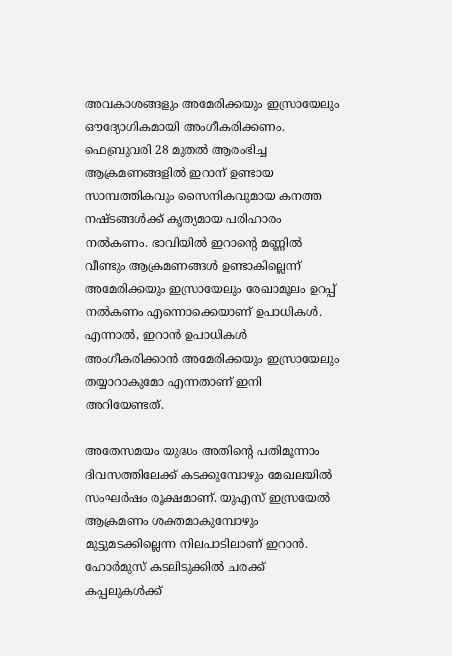അവകാശങ്ങളും അമേരിക്കയും ഇസ്രായേലും ഔദ്യോഗികമായി അംഗീകരിക്കണം. ഫെബ്രുവരി 28 മുതൽ ആരംഭിച്ച ആക്രമണങ്ങളിൽ ഇറാന് ഉണ്ടായ സാമ്പത്തികവും സൈനികവുമായ കനത്ത നഷ്ടങ്ങൾക്ക് കൃത്യമായ പരിഹാരം നൽകണം. ഭാവിയിൽ ഇറാന്റെ മണ്ണിൽ വീണ്ടും ആക്രമണങ്ങൾ ഉണ്ടാകില്ലെന്ന് അമേരിക്കയും ഇസ്രായേലും രേഖാമൂലം ഉറപ്പ് നൽകണം എന്നൊക്കെയാണ് ഉപാധികൾ. എന്നാൽ, ഇറാൻ ഉപാധികൾ അംഗീകരിക്കാൻ അമേരിക്കയും ഇസ്രായേലും തയ്യാറാകുമോ എന്നതാണ് ഇനി അറിയേണ്ടത്.

അതേസമയം യുദ്ധം അതിന്റെ പതിമൂന്നാം ദിവസത്തിലേക്ക് കടക്കുമ്പോഴും മേഖലയിൽ സംഘർഷം രൂക്ഷമാണ്. യുഎസ് ഇസ്രയേൽ ആക്രമണം ശക്തമാകുമ്പോഴും മുട്ടുമടക്കില്ലെന്ന നിലപാടിലാണ് ഇറാൻ. ഹോർമുസ് കടലിടുക്കിൽ ചരക്ക് കപ്പലുകൾക്ക്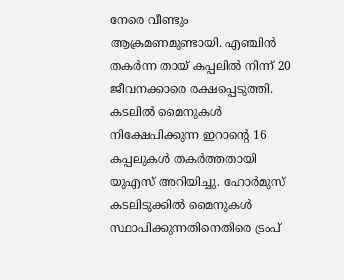നേരെ വീണ്ടും ആക്രമണമുണ്ടായി. എഞ്ചിൻ തക‍ർന്ന തായ് കപ്പലിൽ നിന്ന് 20 ജീവനക്കാരെ രക്ഷപ്പെടുത്തി. കടലിൽ മൈനുകൾ നിക്ഷേപിക്കുന്ന ഇറാൻ്റെ 16 കപ്പലുകൾ തകർത്തതായി യുഎസ് അറിയിച്ചു. ഹോർമുസ് കടലിടുക്കിൽ മൈനുകൾ സ്ഥാപിക്കുന്നതിനെതിരെ ട്രംപ്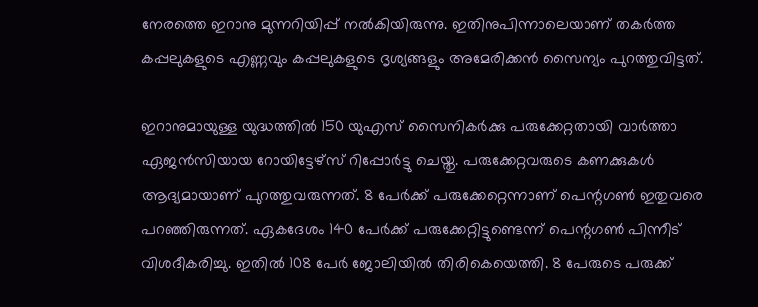നേരത്തെ ഇറാനു മുന്നറിയിപ്പ് നൽകിയിരുന്നു. ഇതിനുപിന്നാലെയാണ് തകർത്ത കപ്പലുകളുടെ എണ്ണവും കപ്പലുകളുടെ ദൃശ്യങ്ങളും അമേരിക്കൻ സൈന്യം പുറത്തുവിട്ടത്.

ഇറാനുമായുള്ള യുദ്ധത്തിൽ 150 യുഎസ് സൈനികർക്കു പരുക്കേറ്റതായി വാർത്താ ഏജൻസിയായ റോയിട്ടേഴ്സ് റിപ്പോർട്ടു ചെയ്തു. പരുക്കേറ്റവരുടെ കണക്കുകൾ ആദ്യമായാണ് പുറത്തുവരുന്നത്. 8 പേർക്ക് പരുക്കേറ്റെന്നാണ് പെന്റഗൺ ഇതുവരെ പറഞ്ഞിരുന്നത്. ഏകദേശം 140 പേർക്ക് പരുക്കേറ്റിട്ടുണ്ടെന്ന് പെന്റഗൺ പിന്നീട് വിശദീകരിച്ചു. ഇതിൽ 108 പേർ ജോലിയിൽ തിരികെയെത്തി. 8 പേരുടെ പരുക്ക്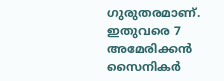ഗുരുതരമാണ്. ഇതുവരെ 7 അമേരിക്കൻ സൈനികർ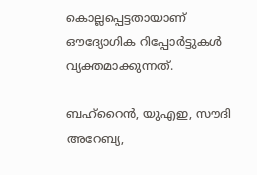കൊല്ലപ്പെട്ടതായാണ് ഔദ്യോഗിക റിപ്പോർട്ടുകൾ വ്യക്തമാക്കുന്നത്.

ബഹ്റൈൻ, യുഎഇ, സൗദി അറേബ്യ,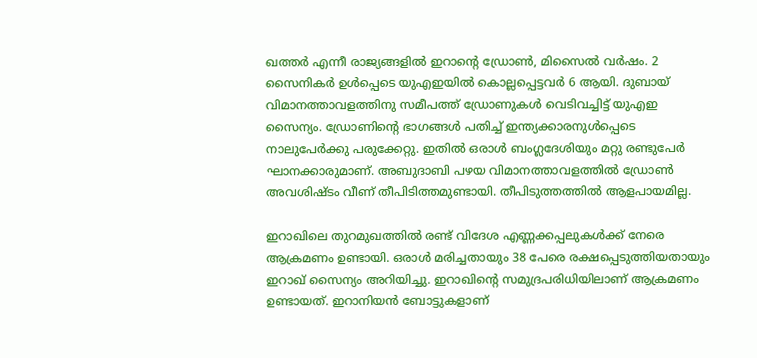ഖത്തർ എന്നീ രാജ്യങ്ങളിൽ ഇറാൻ്റെ ഡ്രോൺ, മിസൈൽ വർഷം. 2 സൈനികർ ഉൾപ്പെടെ യുഎഇയിൽ കൊല്ലപ്പെട്ടവർ 6 ആയി. ദുബായ് വിമാനത്താവളത്തിനു സമീപത്ത് ഡ്രോണുകൾ വെടിവച്ചിട്ട് യുഎഇ സൈന്യം. ഡ്രോണിൻ്റെ ഭാഗങ്ങൾ പതിച്ച് ഇന്ത്യക്കാരനുൾപ്പെടെ നാലുപേർക്കു പരുക്കേറ്റു. ഇതിൽ ഒരാൾ ബംഗ്ലദേശിയും മറ്റു രണ്ടുപേർ ഘാനക്കാരുമാണ്. അബുദാബി പഴയ വിമാനത്താവളത്തിൽ ഡ്രോൺ അവശിഷ്ടം വീണ് തീപിടിത്തമുണ്ടായി. തീപിടുത്തത്തില്‍ ആളപായമില്ല.

ഇറാഖിലെ തുറമുഖത്തിൽ രണ്ട് വിദേശ എണ്ണക്കപ്പലുകൾ‍ക്ക് നേരെ ആക്രമണം ഉണ്ടായി. ഒരാൾ‍ മരിച്ചതായും 38 പേരെ രക്ഷപ്പെടുത്തിയതായും ഇറാഖ് സൈന്യം അറിയിച്ചു. ഇറാഖിന്റെ സമുദ്രപരിധിയിലാണ് ആക്രമണം ഉണ്ടായത്. ഇറാനിയൻ‍ ബോട്ടുകളാണ്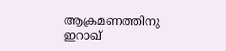ആക്രമണത്തിനു ഇറാഖ്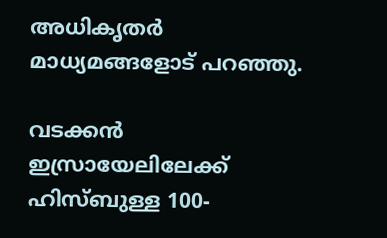അധികൃതർ മാധ്യമങ്ങളോട് പറ‍ഞ്ഞു.

വടക്കൻ ഇസ്രായേലിലേക്ക് ഹിസ്ബുള്ള 100-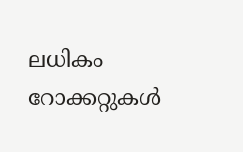ലധികം റോക്കറ്റുകൾ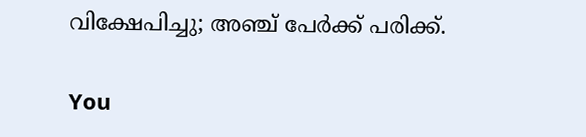വിക്ഷേപിച്ചു; അഞ്ച് പേർക്ക് പരിക്ക്.

You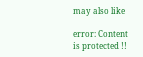may also like

error: Content is protected !!